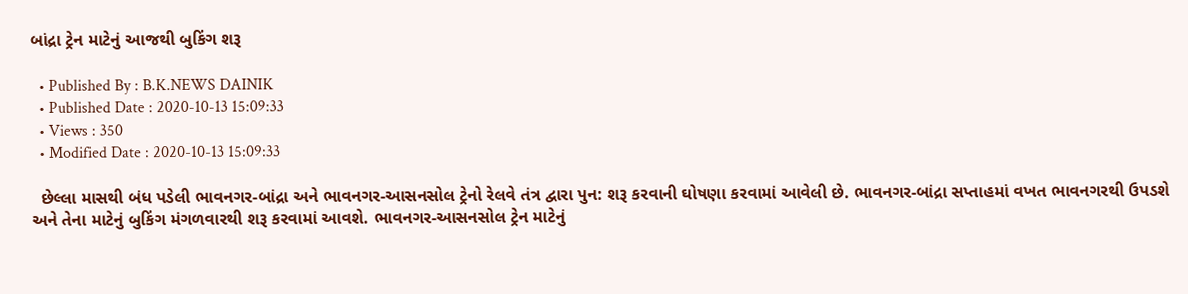બાંદ્રા ટ્રેન માટેનું આજથી બુકિંગ શરૂ

  • Published By : B.K.NEWS DAINIK
  • Published Date : 2020-10-13 15:09:33
  • Views : 350
  • Modified Date : 2020-10-13 15:09:33

  છેલ્લા માસથી બંધ પડેલી ભાવનગર-બાંદ્રા અને ભાવનગર-આસનસોલ ટ્રેનો રેલવે તંત્ર દ્વારા પુન: શરૂ કરવાની ઘોષણા કરવામાં આવેલી છે. ભાવનગર-બાંદ્રા સપ્તાહમાં વખત ભાવનગરથી ઉપડશે અને તેના માટેનું બુકિંગ મંગળવારથી શરૂ કરવામાં આવશે. ભાવનગર-આસનસોલ ટ્રેન માટેનું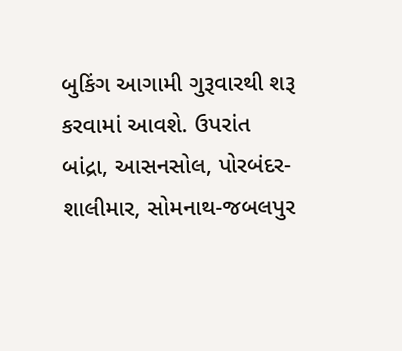બુકિંગ આગામી ગુરૂવારથી શરૂ કરવામાં આવશે. ઉપરાંત બાંદ્રા, આસનસોલ, પોરબંદર-શાલીમાર, સોમનાથ-જબલપુર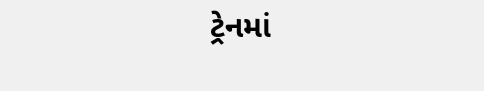ટ્રેનમાં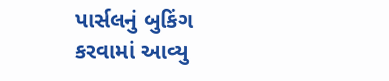પાર્સલનું બુકિંગ કરવામાં આવ્યુ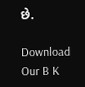છે.

Download Our B K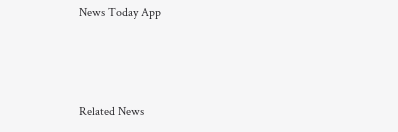News Today App



Related News